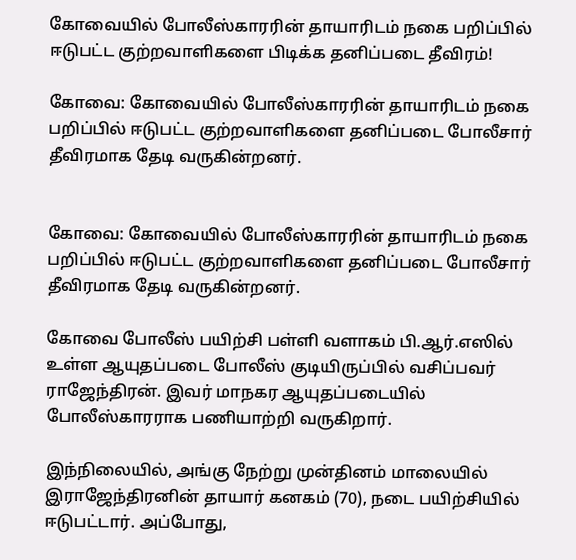கோவையில் போலீஸ்காரரின் தாயாரிடம் நகை பறிப்பில் ஈடுபட்ட குற்றவாளிகளை பிடிக்க தனிப்படை தீவிரம்!

கோவை: கோவையில் போலீஸ்காரரின் தாயாரிடம் நகை பறிப்பில் ஈடுபட்ட குற்றவாளிகளை தனிப்படை போலீசார் தீவிரமாக தேடி வருகின்றனர்.


கோவை: கோவையில் போலீஸ்காரரின் தாயாரிடம் நகை பறிப்பில் ஈடுபட்ட குற்றவாளிகளை தனிப்படை போலீசார் தீவிரமாக தேடி வருகின்றனர்.

கோவை போலீஸ் பயிற்சி பள்ளி வளாகம் பி.ஆர்.எஸில் உள்ள ஆயுதப்படை போலீஸ் குடியிருப்பில் வசிப்பவர் ராஜேந்திரன். இவர் மாநகர ஆயுதப்படையில் போலீஸ்காரராக பணியாற்றி வருகிறார்.

இந்நிலையில், அங்கு நேற்று முன்தினம் மாலையில் இராஜேந்திரனின் தாயார் கனகம் (70), நடை பயிற்சியில் ஈடுபட்டார். அப்போது,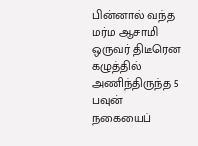பின்னால் வந்த மர்ம ஆசாமி ஒருவர் திடீரென கழுத்தில் அணிந்திருந்த 5 பவுன் நகையைப்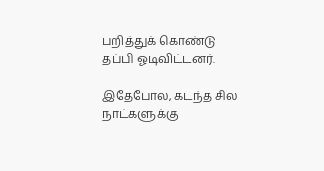பறித்துக் கொண்டு தப்பி ஓடிவிட்டனர்.

இதேபோல, கடந்த சில நாட்களுக்கு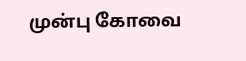முன்பு கோவை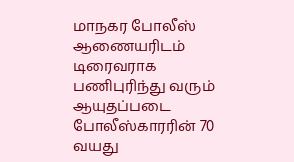மாநகர போலீஸ் ஆணையரிடம் டிரைவராக பணிபுரிந்து வரும் ஆயுதப்படை போலீஸ்காரரின் 70 வயது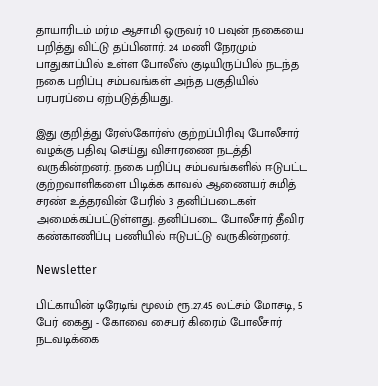தாயாரிடம் மர்ம ஆசாமி ஒருவர் 10 பவுன் நகையை பறித்து விட்டு தப்பினார். 24 மணி நேரமும் பாதுகாப்பில் உள்ள போலீஸ் குடியிருப்பில் நடந்த நகை பறிப்பு சம்பவங்கள் அந்த பகுதியில் பரபரப்பை ஏற்படுத்தியது.

இது குறித்து ரேஸ்கோர்ஸ் குற்றப்பிரிவு போலீசார் வழக்கு பதிவு செய்து விசாரணை நடத்தி வருகின்றனர். நகை பறிப்பு சம்பவங்களில் ஈடுபட்ட குற்றவாளிகளை பிடிக்க காவல் ஆணையர் சுமித் சரண் உத்தரவின் பேரில் 3 தனிப்படைகள் அமைக்கப்பட்டுள்ளது. தனிப்படை போலீசார் தீவிர கண்காணிப்பு பணியில் ஈடுபட்டு வருகின்றனர்.

Newsletter

பிட்காயின் டிரேடிங் மூலம் ரூ.27.45 லட்சம் மோசடி, 5 பேர் கைது - கோவை சைபர் கிரைம் போலீசார் நடவடிக்கை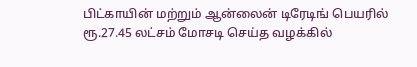பிட்காயின் மற்றும் ஆன்லைன் டிரேடிங் பெயரில் ரூ.27.45 லட்சம் மோசடி செய்த வழக்கில்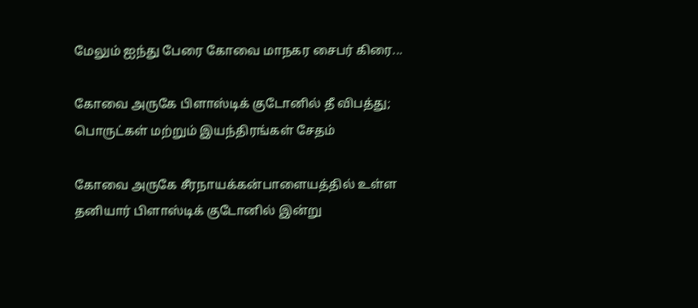மேலும் ஐந்து பேரை கோவை மாநகர சைபர் கிரை...

கோவை அருகே பிளாஸ்டிக் குடோனில் தீ விபத்து; பொருட்கள் மற்றும் இயந்திரங்கள் சேதம்

கோவை அருகே சீரநாயக்கன்பாளையத்தில் உள்ள தனியார் பிளாஸ்டிக் குடோனில் இன்று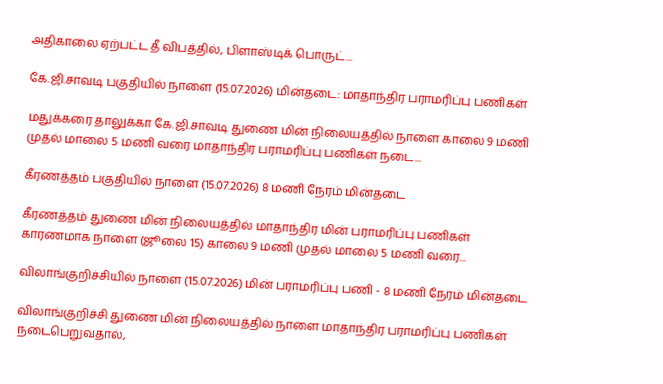அதிகாலை ஏற்பட்ட தீ விபத்தில், பிளாஸ்டிக் பொருட்...

கே.ஜி.சாவடி பகுதியில் நாளை (15.07.2026) மின்தடை: மாதாந்திர பராமரிப்பு பணிகள்

மதுக்கரை தாலுக்கா கே.ஜி.சாவடி துணை மின் நிலையத்தில் நாளை காலை 9 மணி முதல் மாலை 5 மணி வரை மாதாந்திர பராமரிப்பு பணிகள் நடை...

கீரணத்தம் பகுதியில் நாளை (15.07.2026) 8 மணி நேரம் மின்தடை

கீரணத்தம் துணை மின் நிலையத்தில் மாதாந்திர மின் பராமரிப்பு பணிகள் காரணமாக நாளை (ஜூலை 15) காலை 9 மணி முதல் மாலை 5 மணி வரை...

விலாங்குறிச்சியில் நாளை (15.07.2026) மின் பராமரிப்பு பணி - 8 மணி நேரம் மின்தடை

விலாங்குறிச்சி துணை மின் நிலையத்தில் நாளை மாதாந்திர பராமரிப்பு பணிகள் நடைபெறுவதால்,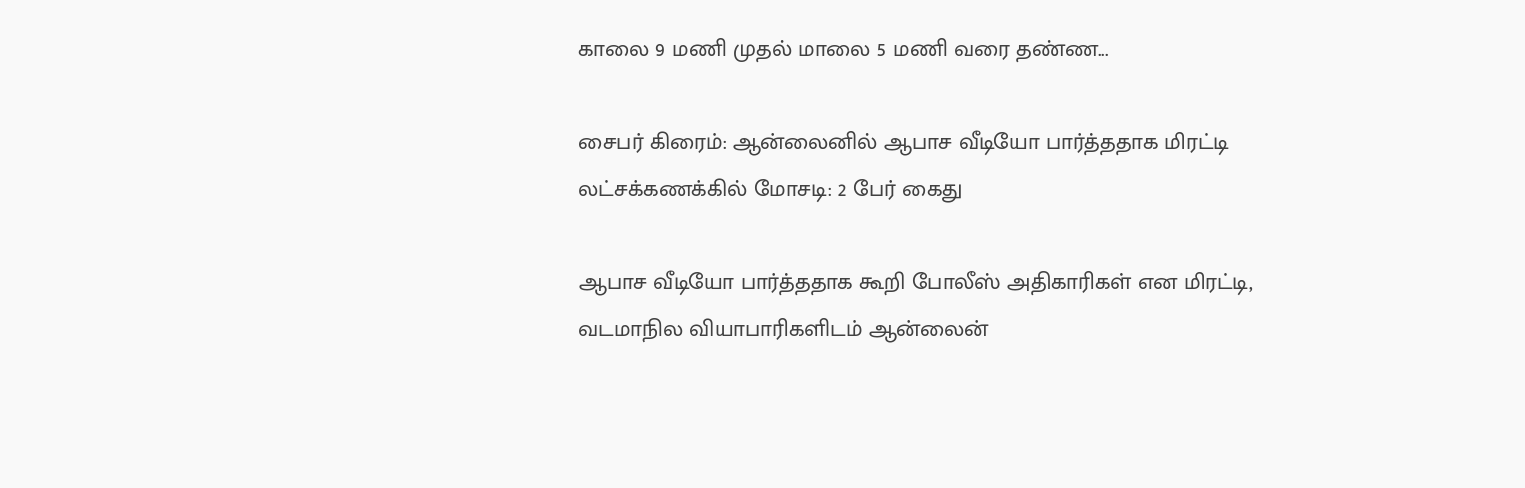காலை 9 மணி முதல் மாலை 5 மணி வரை தண்ண...

சைபர் கிரைம்: ஆன்லைனில் ஆபாச வீடியோ பார்த்ததாக மிரட்டி லட்சக்கணக்கில் மோசடி: 2 பேர் கைது

ஆபாச வீடியோ பார்த்ததாக கூறி போலீஸ் அதிகாரிகள் என மிரட்டி, வடமாநில வியாபாரிகளிடம் ஆன்லைன்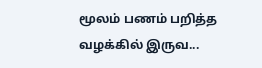மூலம் பணம் பறித்த வழக்கில் இருவ...